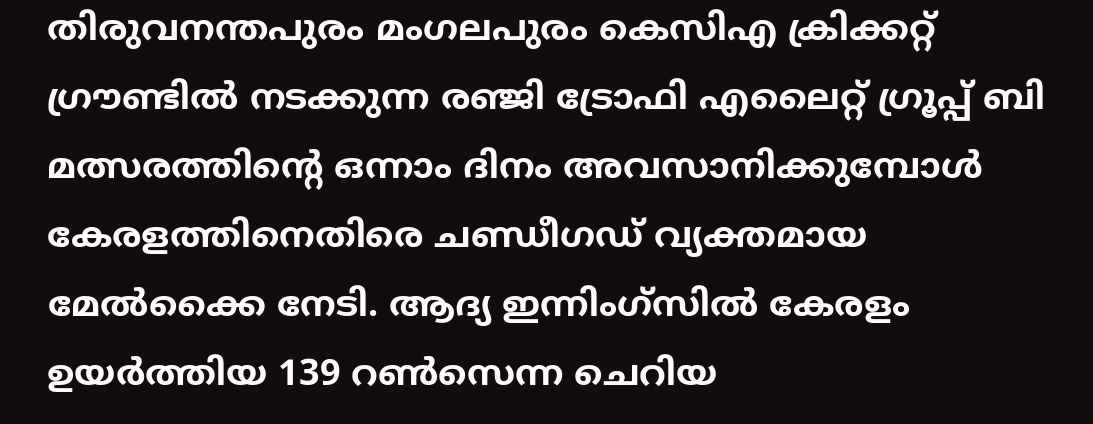തിരുവനന്തപുരം മംഗലപുരം കെസിഎ ക്രിക്കറ്റ് ഗ്രൗണ്ടിൽ നടക്കുന്ന രഞ്ജി ട്രോഫി എലൈറ്റ് ഗ്രൂപ്പ് ബി മത്സരത്തിന്റെ ഒന്നാം ദിനം അവസാനിക്കുമ്പോൾ കേരളത്തിനെതിരെ ചണ്ഡീഗഡ് വ്യക്തമായ മേൽക്കൈ നേടി. ആദ്യ ഇന്നിംഗ്സിൽ കേരളം ഉയർത്തിയ 139 റൺസെന്ന ചെറിയ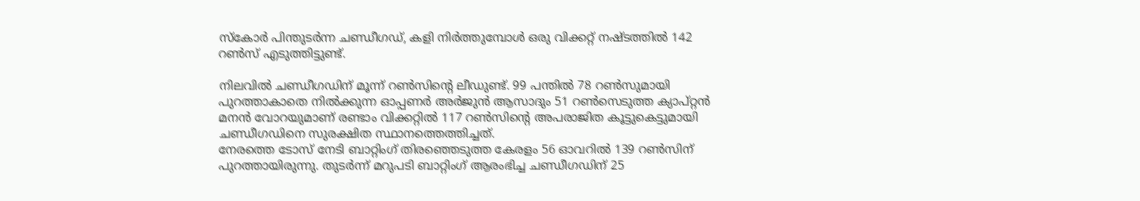സ്കോർ പിന്തുടർന്ന ചണ്ഡീഗഡ്, കളി നിർത്തുമ്പോൾ ഒരു വിക്കറ്റ് നഷ്ടത്തിൽ 142 റൺസ് എടുത്തിട്ടുണ്ട്.

നിലവിൽ ചണ്ഡീഗഡിന് മൂന്ന് റൺസിന്റെ ലീഡുണ്ട്. 99 പന്തിൽ 78 റൺസുമായി പുറത്താകാതെ നിൽക്കുന്ന ഓപ്പണർ അർജുൻ ആസാദും 51 റൺസെടുത്ത ക്യാപ്റ്റൻ മനൻ വോറയുമാണ് രണ്ടാം വിക്കറ്റിൽ 117 റൺസിന്റെ അപരാജിത കൂട്ടുകെട്ടുമായി ചണ്ഡീഗഡിനെ സുരക്ഷിത സ്ഥാനത്തെത്തിച്ചത്.
നേരത്തെ ടോസ് നേടി ബാറ്റിംഗ് തിരഞ്ഞെടുത്ത കേരളം 56 ഓവറിൽ 139 റൺസിന് പുറത്തായിരുന്നു. തുടർന്ന് മറുപടി ബാറ്റിംഗ് ആരംഭിച്ച ചണ്ഡീഗഡിന് 25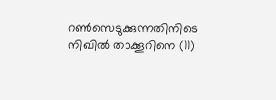റൺസെടുക്കുന്നതിനിടെ നിഖിൽ താക്കൂറിനെ (11)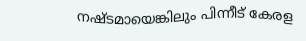നഷ്ടമായെങ്കിലും പിന്നീട് കേരള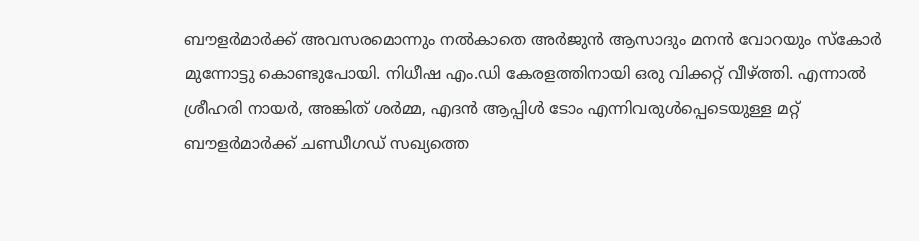ബൗളർമാർക്ക് അവസരമൊന്നും നൽകാതെ അർജുൻ ആസാദും മനൻ വോറയും സ്കോർ മുന്നോട്ടു കൊണ്ടുപോയി. നിധീഷ എം.ഡി കേരളത്തിനായി ഒരു വിക്കറ്റ് വീഴ്ത്തി. എന്നാൽ ശ്രീഹരി നായർ, അങ്കിത് ശർമ്മ, എദൻ ആപ്പിൾ ടോം എന്നിവരുൾപ്പെടെയുള്ള മറ്റ് ബൗളർമാർക്ക് ചണ്ഡീഗഡ് സഖ്യത്തെ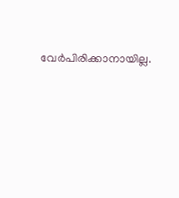വേർപിരിക്കാനായില്ല.